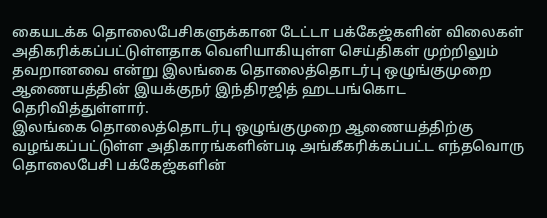கையடக்க தொலைபேசிகளுக்கான டேட்டா பக்கேஜ்களின் விலைகள் அதிகரிக்கப்பட்டுள்ளதாக வெளியாகியுள்ள செய்திகள் முற்றிலும் தவறானவை என்று இலங்கை தொலைத்தொடர்பு ஒழுங்குமுறை ஆணையத்தின் இயக்குநர் இந்திரஜித் ஹடபங்கொட தெரிவித்துள்ளார்.
இலங்கை தொலைத்தொடர்பு ஒழுங்குமுறை ஆணையத்திற்கு வழங்கப்பட்டுள்ள அதிகாரங்களின்படி அங்கீகரிக்கப்பட்ட எந்தவொரு தொலைபேசி பக்கேஜ்களின்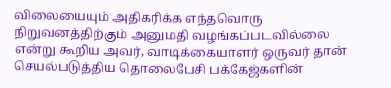விலையையும் அதிகரிக்க எந்தவொரு நிறுவனத்திற்கும் அனுமதி வழங்கப்படவில்லை என்று கூறிய அவர், வாடிக்கையாளர் ஒருவர் தான் செயல்படுத்திய தொலைபேசி பக்கேஜ்களின்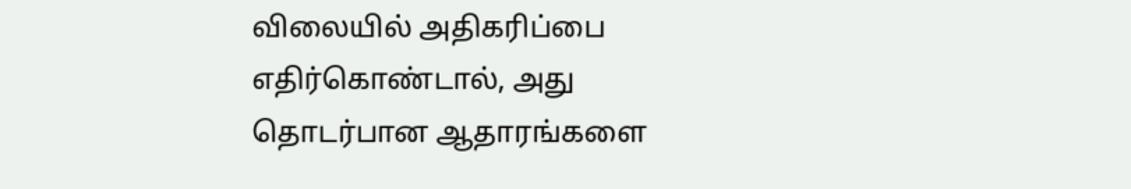விலையில் அதிகரிப்பை எதிர்கொண்டால், அது தொடர்பான ஆதாரங்களை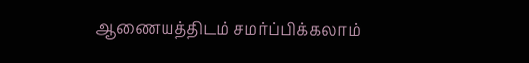ஆணையத்திடம் சமர்ப்பிக்கலாம்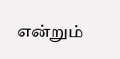என்றும்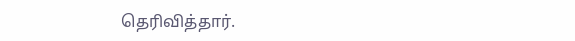தெரிவித்தார்.